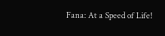Fana: At a Speed of Life!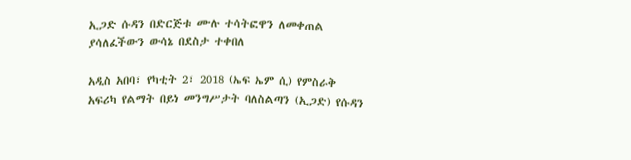ኢጋድ ሱዳን በድርጅቱ ሙሉ ተሳትፎዋን ለመቀጠል ያሳለፈችውን ውሳኔ በደስታ ተቀበለ

አዲስ አበባ፣ የካቲት 2፣ 2018 (ኤፍ ኤም ሲ) የምስራቅ አፍሪካ የልማት በይነ መንግሥታት ባለስልጣን (ኢጋድ) የሱዳን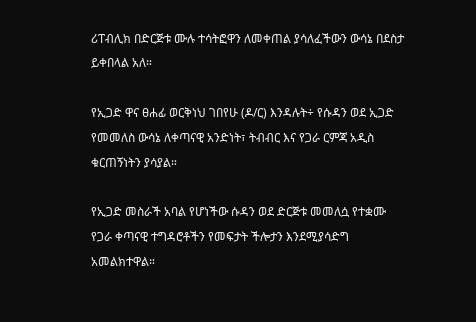ሪፐብሊክ በድርጅቱ ሙሉ ተሳትፎዋን ለመቀጠል ያሳለፈችውን ውሳኔ በደስታ ይቀበላል አለ።

የኢጋድ ዋና ፀሐፊ ወርቅነህ ገበየሁ (ዶ/ር) እንዳሉት÷ የሱዳን ወደ ኢጋድ የመመለስ ውሳኔ ለቀጣናዊ አንድነት፣ ትብብር እና የጋራ ርምጃ አዲስ ቁርጠኝነትን ያሳያል።

የኢጋድ መስራች አባል የሆነችው ሱዳን ወደ ድርጅቱ መመለሷ የተቋሙ የጋራ ቀጣናዊ ተግዳሮቶችን የመፍታት ችሎታን እንደሚያሳድግ አመልክተዋል።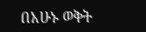በአሁኑ ወቅት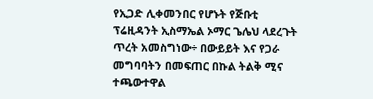የኢጋድ ሊቀመንበር የሆኑት የጅቡቲ ፕሬዚዳንት ኢስማኤል ኦማር ጌሌህ ላደረጉት ጥረት አመስግነው÷ በውይይት እና የጋራ መግባባትን በመፍጠር በኩል ትልቅ ሚና ተጫውተዋል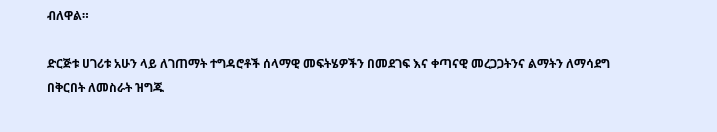ብለዋል።

ድርጅቱ ሀገሪቱ አሁን ላይ ለገጠማት ተግዳሮቶች ሰላማዊ መፍትሄዎችን በመደገፍ እና ቀጣናዊ መረጋጋትንና ልማትን ለማሳደግ በቅርበት ለመስራት ዝግጁ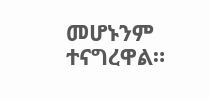መሆኑንም ተናግረዋል።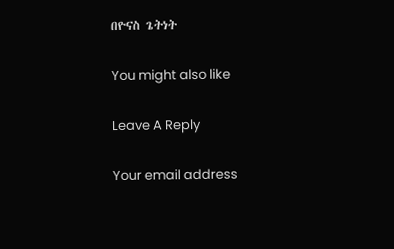በዮናስ ጌትነት

You might also like

Leave A Reply

Your email address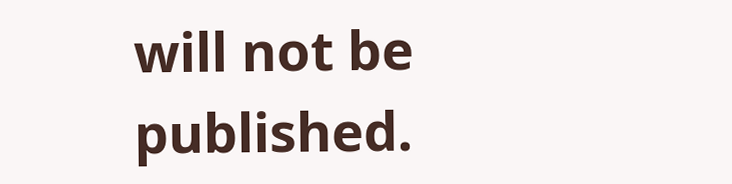will not be published.